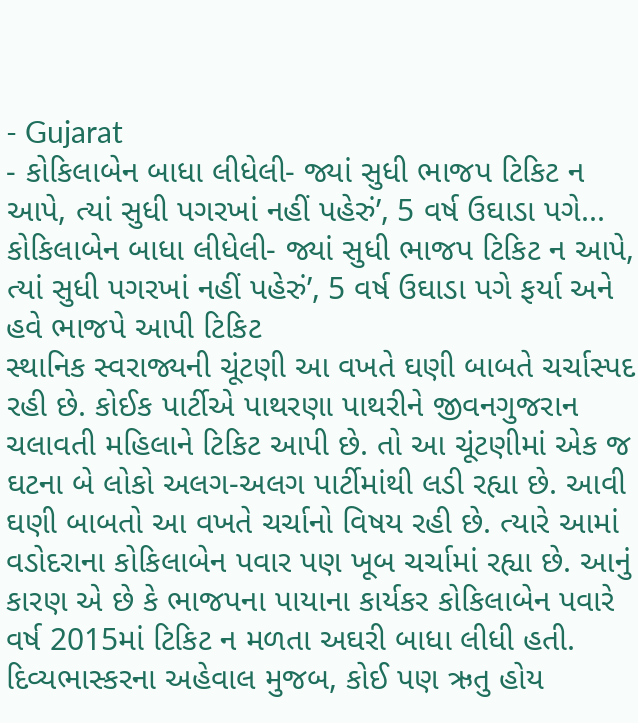- Gujarat
- કોકિલાબેન બાધા લીધેલી- જ્યાં સુધી ભાજપ ટિકિટ ન આપે, ત્યાં સુધી પગરખાં નહીં પહેરું’, 5 વર્ષ ઉઘાડા પગે...
કોકિલાબેન બાધા લીધેલી- જ્યાં સુધી ભાજપ ટિકિટ ન આપે, ત્યાં સુધી પગરખાં નહીં પહેરું’, 5 વર્ષ ઉઘાડા પગે ફર્યા અને હવે ભાજપે આપી ટિકિટ
સ્થાનિક સ્વરાજ્યની ચૂંટણી આ વખતે ઘણી બાબતે ચર્ચાસ્પદ રહી છે. કોઈક પાર્ટીએ પાથરણા પાથરીને જીવનગુજરાન ચલાવતી મહિલાને ટિકિટ આપી છે. તો આ ચૂંટણીમાં એક જ ઘટના બે લોકો અલગ-અલગ પાર્ટીમાંથી લડી રહ્યા છે. આવી ઘણી બાબતો આ વખતે ચર્ચાનો વિષય રહી છે. ત્યારે આમાં વડોદરાના કોકિલાબેન પવાર પણ ખૂબ ચર્ચામાં રહ્યા છે. આનું કારણ એ છે કે ભાજપના પાયાના કાર્યકર કોકિલાબેન પવારે વર્ષ 2015માં ટિકિટ ન મળતા અઘરી બાધા લીધી હતી.
દિવ્યભાસ્કરના અહેવાલ મુજબ, કોઈ પણ ઋતુ હોય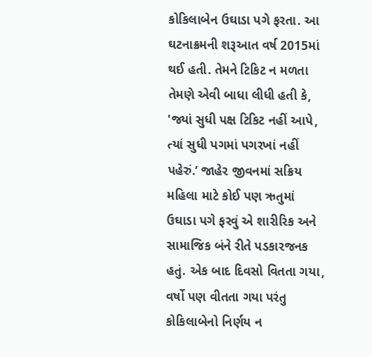કોકિલાબેન ઉઘાડા પગે ફરતા. આ ઘટનાક્રમની શરૂઆત વર્ષ 2015માં થઈ હતી. તેમને ટિકિટ ન મળતા તેમણે એવી બાધા લીધી હતી કે, 'જ્યાં સુધી પક્ષ ટિકિટ નહીં આપે, ત્યાં સુધી પગમાં પગરખાં નહીં પહેરું.’ જાહેર જીવનમાં સક્રિય મહિલા માટે કોઈ પણ ઋતુમાં ઉઘાડા પગે ફરવું એ શારીરિક અને સામાજિક બંને રીતે પડકારજનક હતું. એક બાદ દિવસો વિતતા ગયા, વર્ષો પણ વીતતા ગયા પરંતુ કોકિલાબેનો નિર્ણય ન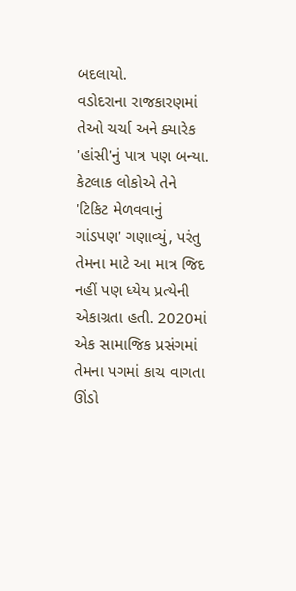બદલાયો.
વડોદરાના રાજકારણમાં તેઓ ચર્ચા અને ક્યારેક 'હાંસી'નું પાત્ર પણ બન્યા. કેટલાક લોકોએ તેને 'ટિકિટ મેળવવાનું ગાંડપણ' ગણાવ્યું, પરંતુ તેમના માટે આ માત્ર જિદ નહીં પણ ધ્યેય પ્રત્યેની એકાગ્રતા હતી. 2020માં એક સામાજિક પ્રસંગમાં તેમના પગમાં કાચ વાગતા ઊંડો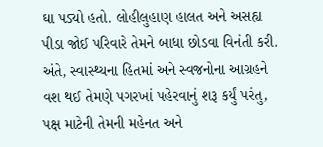ઘા પડ્યો હતો. લોહીલુહાણ હાલત અને અસહ્ય પીડા જોઈ પરિવારે તેમને બાધા છોડવા વિનંતી કરી. અંતે, સ્વાસ્થ્યના હિતમાં અને સ્વજનોના આગ્રહને વશ થઈ તેમણે પગરખાં પહેરવાનું શરૂ કર્યું પરંતુ, પક્ષ માટેની તેમની મહેનત અને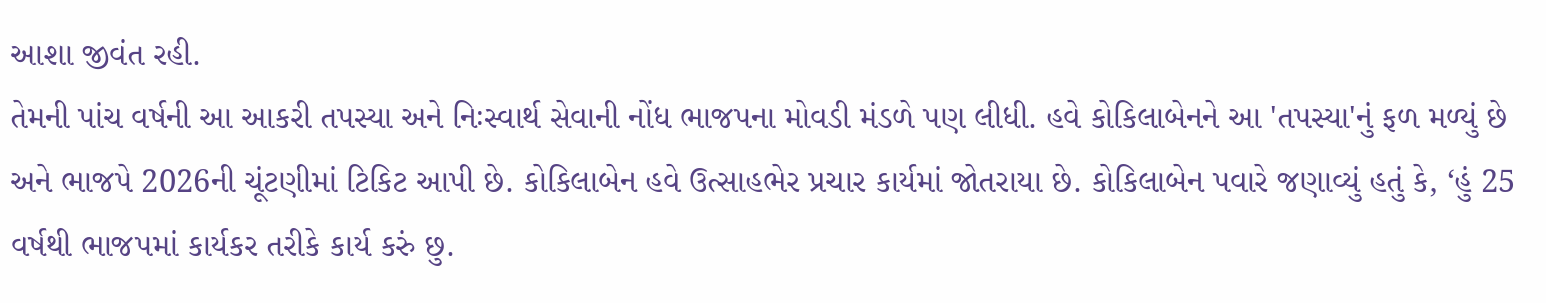આશા જીવંત રહી.
તેમની પાંચ વર્ષની આ આકરી તપસ્યા અને નિઃસ્વાર્થ સેવાની નોંધ ભાજપના મોવડી મંડળે પણ લીધી. હવે કોકિલાબેનને આ 'તપસ્યા'નું ફળ મળ્યું છે અને ભાજપે 2026ની ચૂંટણીમાં ટિકિટ આપી છે. કોકિલાબેન હવે ઉત્સાહભેર પ્રચાર કાર્યમાં જોતરાયા છે. કોકિલાબેન પવારે જણાવ્યું હતું કે, ‘હું 25 વર્ષથી ભાજપમાં કાર્યકર તરીકે કાર્ય કરું છુ.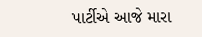પાર્ટીએ આજે મારા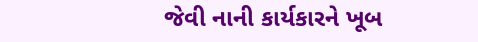જેવી નાની કાર્યકારને ખૂબ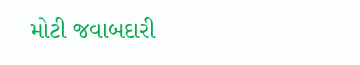મોટી જવાબદારી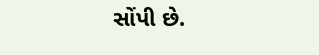સોંપી છે.